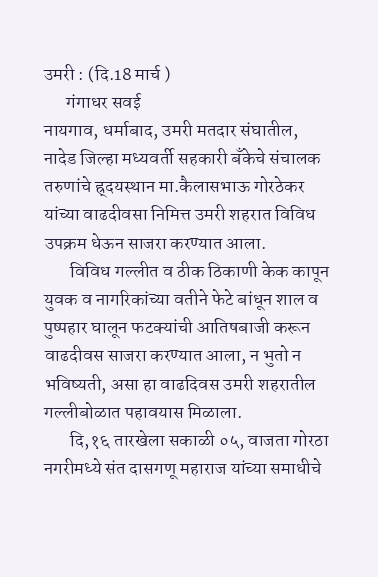उमरी : (दि.18 मार्च )
      गंगाधर सवई
नायगाव, धर्माबाद, उमरी मतदार संघातील, नादेड जिल्हा मध्यवर्ती सहकारी बँकेचे संचालक तरुणांचे ह्र्दयस्थान मा.कैलासभाऊ गोरठेकर यांच्या वाढदीवसा निमित्त उमरी शहरात विविध उपक्रम धेऊन साजरा करण्यात आला.
       विविध गल्लीत व ठीक ठिकाणी केक कापून युवक व नागरिकांच्या वतीने फेटे बांधून शाल व पुष्पहार घालून फटक्यांची आतिषबाजी करून वाढदीवस साजरा करण्यात आला, न भुतो न भविष्यती, असा हा वाढदिवस उमरी शहरातील गल्लीबोळात पहावयास मिळाला.
       दि,१६ तारखेला सकाळी ०५, वाजता गोरठा नगरीमध्ये संत दासगणू महाराज यांच्या समाधीचे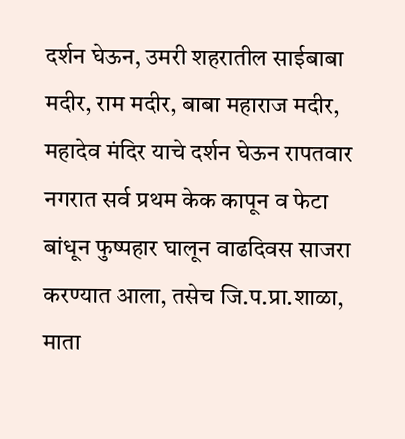दर्शन घेऊन, उमरी शहरातील साईबाबा मदीर, राम मदीर, बाबा महाराज मदीर, महादेव मंदिर याचे दर्शन घेऊन रापतवार नगरात सर्व प्रथम केक कापून व फेटा बांधून फुष्पहार घालून वाढदिवस साजरा करण्यात आला, तसेच जि.प.प्रा.शाळा, माता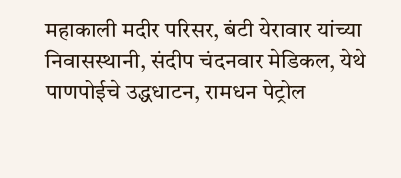महाकाली मदीर परिसर, बंटी येरावार यांच्या निवासस्थानी, संदीप चंदनवार मेडिकल, येथे पाणपोईचे उद्धधाटन, रामधन पेट्रोल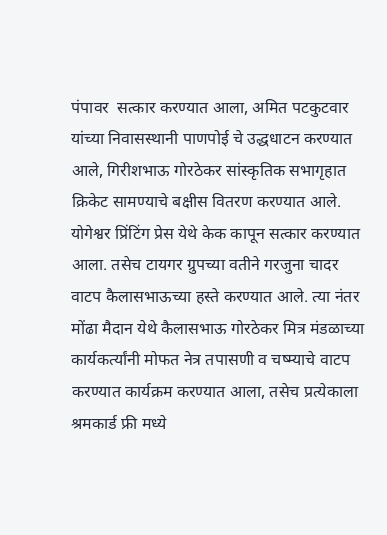पंपावर  सत्कार करण्यात आला, अमित पटकुटवार यांच्या निवासस्थानी पाणपोई चे उद्धधाटन करण्यात आले, गिरीशभाऊ गोरठेकर सांस्कृतिक सभागृहात क्रिकेट सामण्याचे बक्षीस वितरण करण्यात आले. योगेश्वर प्रिंटिंग प्रेस येथे केक कापून सत्कार करण्यात आला. तसेच टायगर ग्रुपच्या वतीने गरजुना चादर वाटप कैलासभाऊच्या हस्ते करण्यात आले. त्या नंतर मोंढा मैदान येथे कैलासभाऊ गोरठेकर मित्र मंडळाच्या कार्यकर्त्यांनी मोफत नेत्र तपासणी व चष्म्याचे वाटप करण्यात कार्यक्रम करण्यात आला, तसेच प्रत्येकाला श्रमकार्ड फ्री मध्ये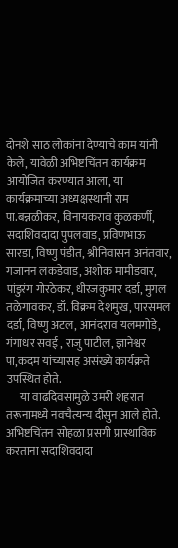दोनशे साठ लोकांना देण्याचे काम यांनी केले, यावेळी अभिष्टचिंतन कार्यक्रम आयोजित करण्यात आला, या कार्यक्रमाच्या अध्यक्षस्थानी राम पा.बन्नळीकर, विनायकराव कुळकर्णी, सदाशिवदादा पुपलवाड, प्रविणभाऊ सारडा, विष्णु पंडीत, श्रीनिवासन अनंतवार, गजानन लकडेवाड, अशोक मामीडवार, पांडुरंग गोरठेकर, धीरजकुमार दर्डा, मुगल तळेगावकर, डॉ. विक्रम देशमुख, पारसमल दर्डा, विष्णु अटल, आनंदराव यलमगोडे, गंगाधर सवई , राजु पाटील, ज्ञानेश्वर पा,कदम यांच्यासह असंख्ये कार्यक्रते उपस्थित होते.
      या वाढदिवसामुळे उमरी शहरात तरूनामध्ये नवचैत्यन्य दीसुन आले होते. अभिष्टचिंतन सोहळा प्रसगी प्रास्थाविक करताना सदाशिवदादा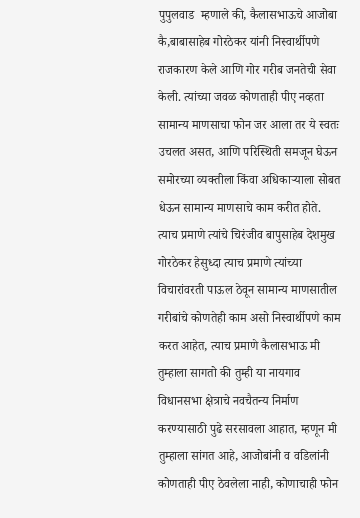पुपुलवाड  म्हणाले की, कैलासभाऊचे आजोबा कै,बाबासाहेब गोरठेकर यांनी निस्वार्थीपणे राजकारण केले आणि गोर गरीब जनतेची सेवा केली. त्यांच्या जवळ कोणताही पीए नव्हता सामान्य माणसाचा फोन जर आला तर ये स्वतः  उचलत असत, आणि परिस्थिती समजून घेऊन समोरच्या व्यक्तीला किंवा अधिकाऱ्याला सोबत धेऊन सामान्य माणसाचे काम करीत होते. त्याच प्रमाणे त्यांचे चिरंजीव बापुसाहेब देशमुख गोरठेकर हेसुध्दा त्याच प्रमाणे त्यांच्या विचारांवरती पाऊल ठेवून सामान्य माणसातील गरीबांचे कोणतेही काम असो निस्वार्थीपणे काम करत आहेत, त्याच प्रमाणे कैलासभाऊ मी तुम्हाला सागतो की तुम्ही या नायगाव विधानसभा क्षेत्राचे नवचैतन्य निर्माण करण्यासाठी पुढे सरसावला आहात, म्हणून मी तुम्हाला सांगत आहे, आजोबांनी व वडिलांनी कोणताही पीए ठेवलेला नाही, कोणाचाही फोन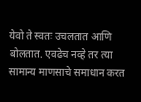येवो ते स्वतः उचलतात आणि बोलतात. एवढेच नव्हे तर त्या सामान्य माणसाचे समाधान करत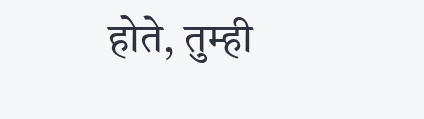होते, तुम्ही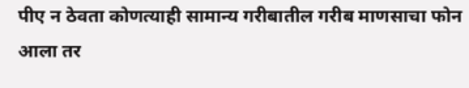पीए न ठेवता कोणत्याही सामान्य गरीबातील गरीब माणसाचा फोन आला तर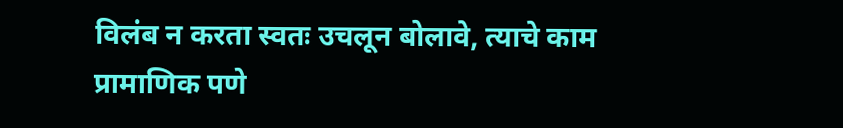विलंब न करता स्वतः उचलून बोलावे, त्याचे काम प्रामाणिक पणे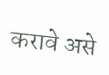करावे असे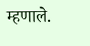म्हणाले.